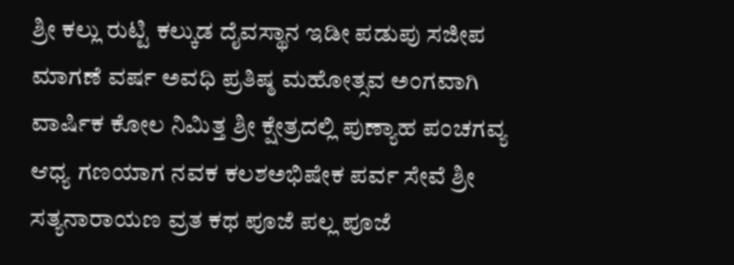ಶ್ರೀ ಕಲ್ಲು ರುಟ್ಟಿ ಕಲ್ಕುಡ ದೈವಸ್ಥಾನ ಇಡೀ ಪಡುಪು ಸಜೀಪ ಮಾಗಣೆ ವರ್ಷ ಅವಧಿ ಪ್ರತಿಷ್ಠ ಮಹೋತ್ಸವ ಅಂಗವಾಗಿ ವಾರ್ಷಿಕ ಕೋಲ ನಿಮಿತ್ತ ಶ್ರೀ ಕ್ಷೇತ್ರದಲ್ಲಿ ಪುಣ್ಯಾಹ ಪಂಚಗವ್ಯ ಆಧ್ಯ ಗಣಯಾಗ ನವಕ ಕಲಶಅಭಿಷೇಕ ಪರ್ವ ಸೇವೆ ಶ್ರೀ ಸತ್ಯನಾರಾಯಣ ವ್ರತ ಕಥ ಪೂಜೆ ಪಲ್ಲ ಪೂಜೆ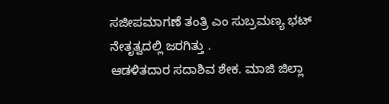ಸಜೀಪಮಾಗಣೆ ತಂತ್ರಿ ಎಂ ಸುಬ್ರಮಣ್ಯ ಭಟ್ ನೇತೃತ್ವದಲ್ಲಿ ಜರಗಿತ್ತು .
ಆಡಳಿತದಾರ ಸದಾಶಿವ ಶೇಕ. ಮಾಜಿ ಜಿಲ್ಲಾ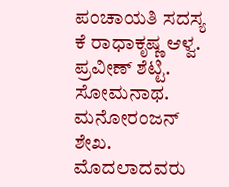ಪಂಚಾಯತಿ ಸದಸ್ಯ ಕೆ ರಾಧಾಕೃಷ್ಣ ಆಳ್ವ. ಪ್ರವೀಣ್ ಶೆಟ್ಟಿ. ಸೋಮನಾಥ. ಮನೋರಂಜನ್ ಶೇಖ. ಮೊದಲಾದವರು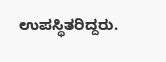ಉಪಸ್ಥಿತರಿದ್ದರು.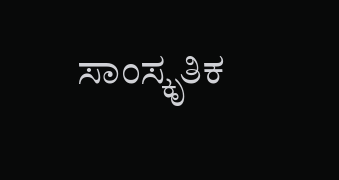ಸಾಂಸ್ಕೃತಿಕ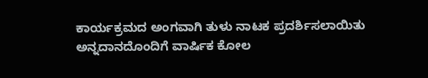ಕಾರ್ಯಕ್ರಮದ ಅಂಗವಾಗಿ ತುಳು ನಾಟಕ ಪ್ರದರ್ಶಿಸಲಾಯಿತು ಅನ್ನದಾನದೊಂದಿಗೆ ವಾರ್ಷಿಕ ಕೋಲ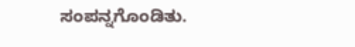ಸಂಪನ್ನಗೊಂಡಿತು.